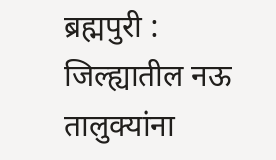ब्रह्मपुरी : जिल्ह्यातील नऊ तालुक्यांना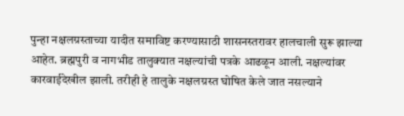पुन्हा नक्षलग्रस्ताच्या यादीत समाविष्ट करण्यासाठी शासनस्तरावर हालचाली सुरू झाल्या आहेत. ब्रह्मपुरी व नागभीड तालुक्यात नक्षल्यांची पत्रके आढळून आली. नक्षल्यांवर कारवाईदेखील झाली. तरीही हे तालुके नक्षलग्रस्त घोषित केले जात नसल्याने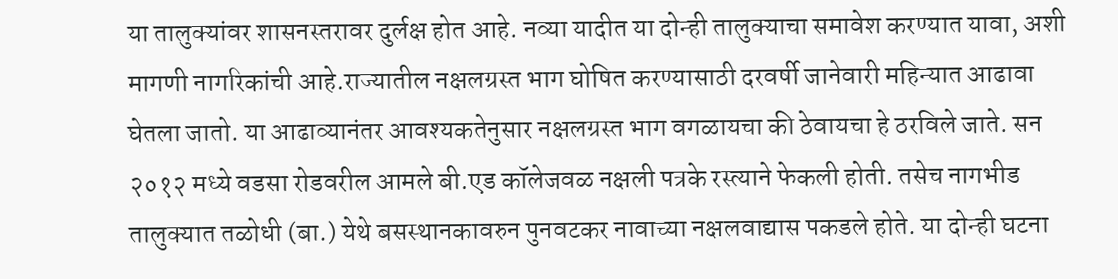या तालुक्यांवर शासनस्तरावर दुर्लक्ष होत आहे. नव्या यादीत या दोन्ही तालुक्याचा समावेश करण्यात यावा, अशी मागणी नागरिकांची आहे.राज्यातील नक्षलग्रस्त भाग घोषित करण्यासाठी दरवर्षी जानेवारी महिन्यात आढावा घेतला जातो. या आढाव्यानंतर आवश्यकतेनुसार नक्षलग्रस्त भाग वगळायचा की ठेवायचा हे ठरविले जाते. सन २०१२ मध्ये वडसा रोडवरील आमले बी.एड कॉलेजवळ नक्षली पत्रके रस्त्याने फेकली होती. तसेच नागभीड तालुक्यात तळोधी (बा.) येथे बसस्थानकावरुन पुनवटकर नावाच्या नक्षलवाद्यास पकडले होते. या दोन्ही घटना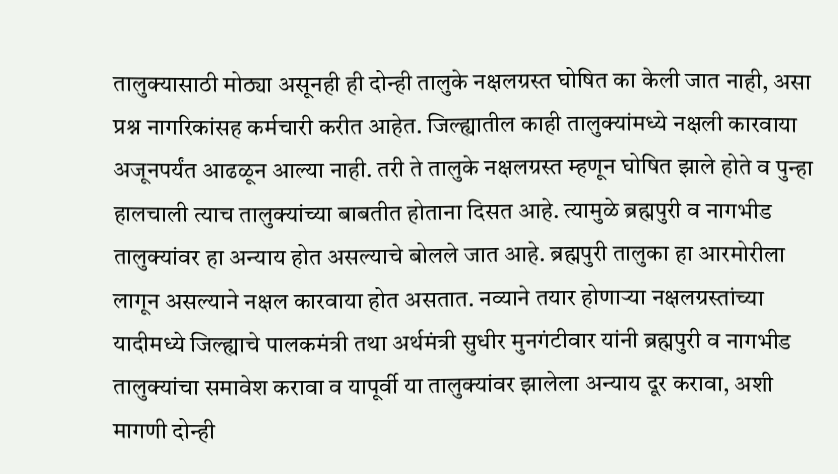तालुक्यासाठी मोठ्या असूनही ही दोन्ही तालुके नक्षलग्रस्त घोषित का केली जात नाही, असा प्रश्न नागरिकांसह कर्मचारी करीत आहेत. जिल्ह्यातील काही तालुक्यांमध्ये नक्षली कारवाया अजूनपर्यंत आढळून आल्या नाही. तरी ते तालुके नक्षलग्रस्त म्हणून घोषित झाले होते व पुन्हा हालचाली त्याच तालुक्यांच्या बाबतीत होताना दिसत आहे. त्यामुळे ब्रह्मपुरी व नागभीड तालुक्यांवर हा अन्याय होत असल्याचे बोलले जात आहे. ब्रह्मपुरी तालुका हा आरमोरीला लागून असल्याने नक्षल कारवाया होत असतात. नव्याने तयार होणाऱ्या नक्षलग्रस्तांच्या यादीमध्ये जिल्ह्याचे पालकमंत्री तथा अर्थमंत्री सुधीर मुनगंटीवार यांनी ब्रह्मपुरी व नागभीड तालुक्यांचा समावेश करावा व यापूर्वी या तालुक्यांवर झालेला अन्याय दूर करावा, अशी मागणी दोन्ही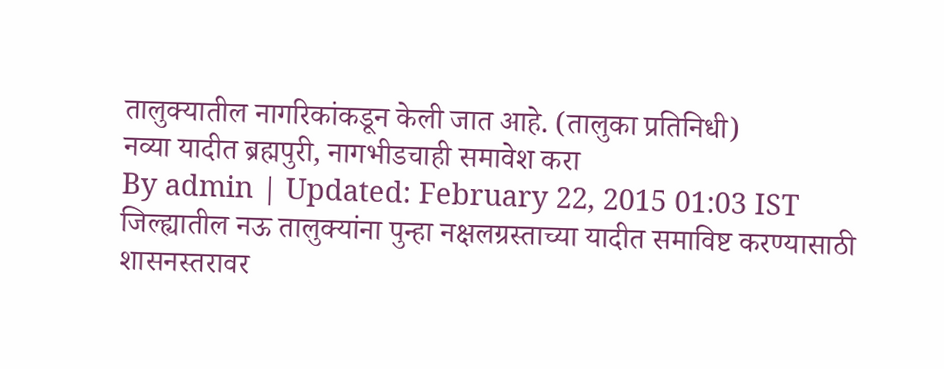तालुक्यातील नागरिकांकडून केली जात आहे. (तालुका प्रतिनिधी)
नव्या यादीत ब्रह्मपुरी, नागभीडचाही समावेश करा
By admin | Updated: February 22, 2015 01:03 IST
जिल्ह्यातील नऊ तालुक्यांना पुन्हा नक्षलग्रस्ताच्या यादीत समाविष्ट करण्यासाठी शासनस्तरावर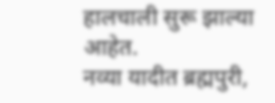हालचाली सुरू झाल्या आहेत.
नव्या यादीत ब्रह्मपुरी,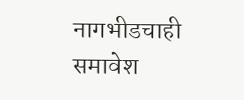नागभीडचाही समावेश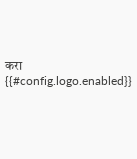करा
{{#config.logo.enabled}}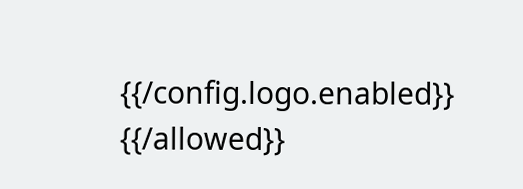{{/config.logo.enabled}}
{{/allowed}}